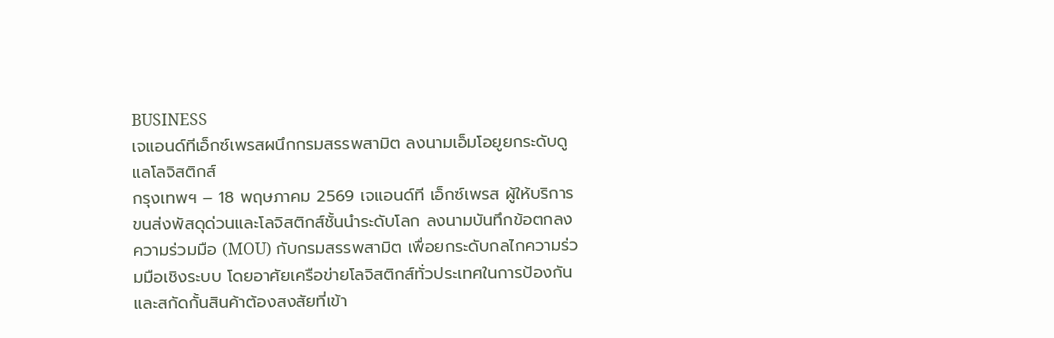BUSINESS
เจแอนด์ทีเอ็กซ์เพรสผนึกกรมสรรพสามิต ลงนามเอ็มโอยูยกระดับดูแลโลจิสติกส์
กรุงเทพฯ – 18 พฤษภาคม 2569 เจแอนด์ที เอ็กซ์เพรส ผู้ให้บริการขนส่งพัสดุด่วนและโลจิสติกส์ชั้นนำระดับโลก ลงนามบันทึกข้อตกลงความร่วมมือ (MOU) กับกรมสรรพสามิต เพื่อยกระดับกลไกความร่วมมือเชิงระบบ โดยอาศัยเครือข่ายโลจิสติกส์ทั่วประเทศในการป้องกันและสกัดกั้นสินค้าต้องสงสัยที่เข้า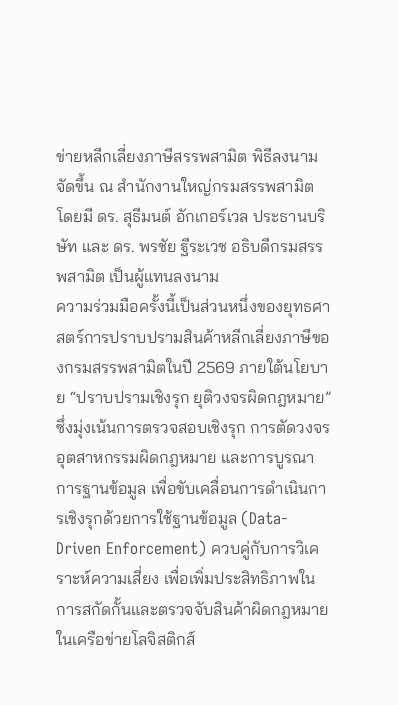ข่ายหลีกเลี่ยงภาษีสรรพสามิต พิธีลงนามจัดขึ้น ณ สำนักงานใหญ่กรมสรรพสามิต โดยมี ดร. สุธีมนต์ อักเกอร์เวล ประธานบริษัท และ ดร. พรชัย ฐีระเวช อธิบดีกรมสรรพสามิต เป็นผู้แทนลงนาม
ความร่วมมือครั้งนี้เป็นส่วนหนึ่งของยุทธศาสตร์การปราบปรามสินค้าหลีกเลี่ยงภาษีของกรมสรรพสามิตในปี 2569 ภายใต้นโยบาย “ปราบปรามเชิงรุก ยุติวงจรผิดกฎหมาย” ซึ่งมุ่งเน้นการตรวจสอบเชิงรุก การตัดวงจรอุตสาหกรรมผิดกฎหมาย และการบูรณาการฐานข้อมูล เพื่อขับเคลื่อนการดำเนินการเชิงรุกด้วยการใช้ฐานข้อมูล (Data-Driven Enforcement) ควบคู่กับการวิเคราะห์ความเสี่ยง เพื่อเพิ่มประสิทธิภาพในการสกัดกั้นและตรวจจับสินค้าผิดกฎหมายในเครือข่ายโลจิสติกส์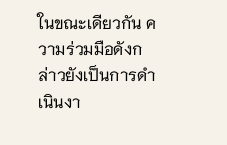ในขณะเดียวกัน ความร่วมมือดังกล่าวยังเป็นการดำเนินงา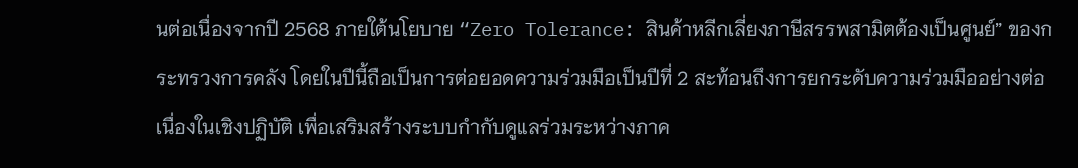นต่อเนื่องจากปี 2568 ภายใต้นโยบาย “Zero Tolerance: สินค้าหลีกเลี่ยงภาษีสรรพสามิตต้องเป็นศูนย์” ของกระทรวงการคลัง โดยในปีนี้ถือเป็นการต่อยอดความร่วมมือเป็นปีที่ 2 สะท้อนถึงการยกระดับความร่วมมืออย่างต่อเนื่องในเชิงปฏิบัติ เพื่อเสริมสร้างระบบกำกับดูแลร่วมระหว่างภาค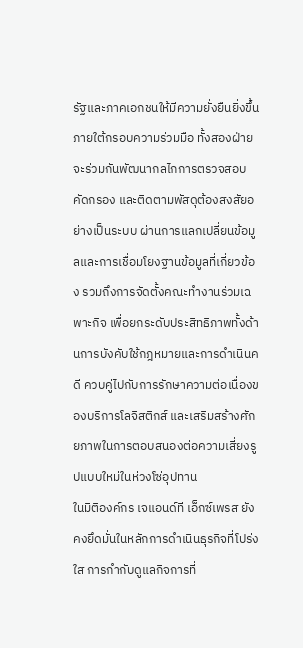รัฐและภาคเอกชนให้มีความยั่งยืนยิ่งขึ้น
ภายใต้กรอบความร่วมมือ ทั้งสองฝ่ายจะร่วมกันพัฒนากลไกการตรวจสอบ คัดกรอง และติดตามพัสดุต้องสงสัยอย่างเป็นระบบ ผ่านการแลกเปลี่ยนข้อมูลและการเชื่อมโยงฐานข้อมูลที่เกี่ยวข้อง รวมถึงการจัดตั้งคณะทำงานร่วมเฉพาะกิจ เพื่อยกระดับประสิทธิภาพทั้งด้านการบังคับใช้กฎหมายและการดำเนินคดี ควบคู่ไปกับการรักษาความต่อเนื่องของบริการโลจิสติกส์ และเสริมสร้างศักยภาพในการตอบสนองต่อความเสี่ยงรูปแบบใหม่ในห่วงโซ่อุปทาน
ในมิติองค์กร เจแอนด์ที เอ็กซ์เพรส ยังคงยึดมั่นในหลักการดำเนินธุรกิจที่โปร่งใส การกำกับดูแลกิจการที่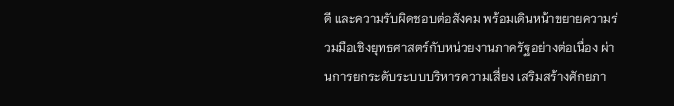ดี และความรับผิดชอบต่อสังคม พร้อมเดินหน้าขยายความร่วมมือเชิงยุทธศาสตร์กับหน่วยงานภาครัฐอย่างต่อเนื่อง ผ่านการยกระดับระบบบริหารความเสี่ยง เสริมสร้างศักยภา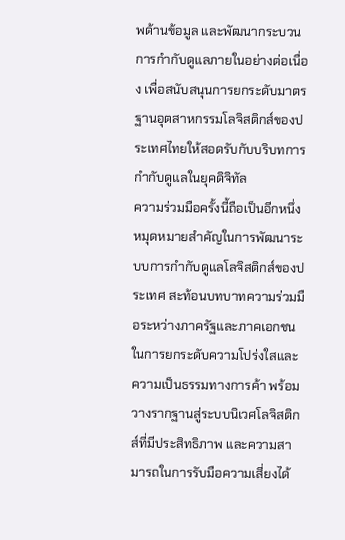พด้านข้อมูล และพัฒนากระบวนการกำกับดูแลภายในอย่างต่อเนื่อง เพื่อสนับสนุนการยกระดับมาตรฐานอุตสาหกรรมโลจิสติกส์ของประเทศไทยให้สอดรับกับบริบทการกำกับดูแลในยุคดิจิทัล
ความร่วมมือครั้งนี้ถือเป็นอีกหนึ่งหมุดหมายสำคัญในการพัฒนาระบบการกำกับดูแลโลจิสติกส์ของประเทศ สะท้อนบทบาทความร่วมมือระหว่างภาครัฐและภาคเอกชนในการยกระดับความโปร่งใสและความเป็นธรรมทางการค้า พร้อมวางรากฐานสู่ระบบนิเวศโลจิสติกส์ที่มีประสิทธิภาพ และความสามารถในการรับมือความเสี่ยงได้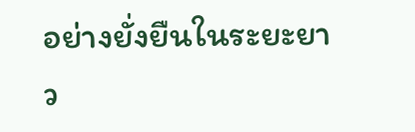อย่างยั่งยืนในระยะยาว